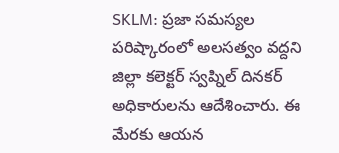SKLM: ప్రజా సమస్యల పరిష్కారంలో అలసత్వం వద్దని జిల్లా కలెక్టర్ స్వప్నిల్ దినకర్ అధికారులను ఆదేశించారు. ఈ మేరకు ఆయన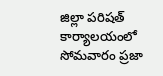జిల్లా పరిషత్ కార్యాలయంలో సోమవారం ప్రజా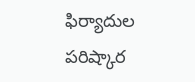ఫిర్యాదుల పరిష్కార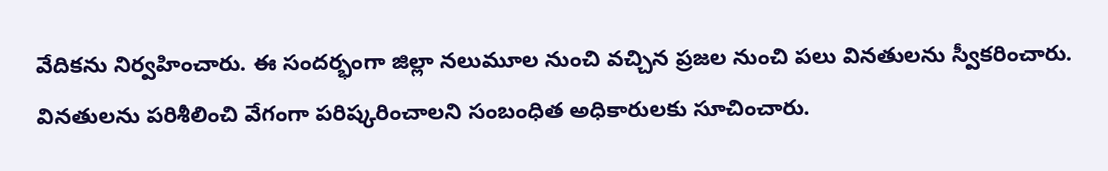వేదికను నిర్వహించారు. ఈ సందర్భంగా జిల్లా నలుమూల నుంచి వచ్చిన ప్రజల నుంచి పలు వినతులను స్వీకరించారు. వినతులను పరిశీలించి వేగంగా పరిష్కరించాలని సంబంధిత అధికారులకు సూచించారు.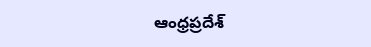ఆంధ్రప్రదేశ్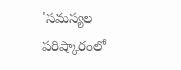'సమస్యల పరిష్కారంలో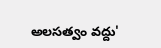అలసత్వం వద్దు'